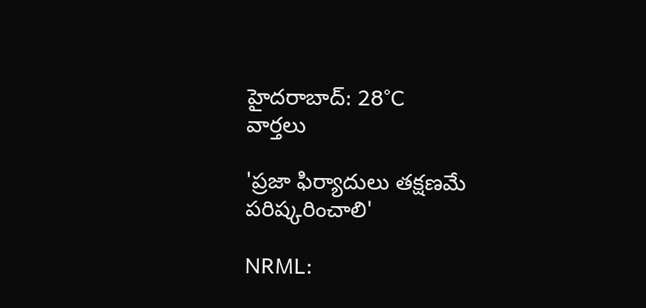హైదరాబాద్: 28°C
వార్తలు

'ప్రజా ఫిర్యాదులు తక్షణమే పరిష్కరించాలి'

NRML: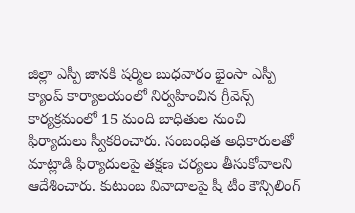జిల్లా ఎస్పీ జానకి షర్మిల బుధవారం భైంసా ఎస్పీ క్యాంప్ కార్యాలయంలో నిర్వహించిన గ్రీవెన్స్ కార్యక్రమంలో 15 మంది బాధితుల నుంచి ఫిర్యాదులు స్వీకరించారు. సంబంధిత అధికారులతో మాట్లాడి ఫిర్యాదులపై తక్షణ చర్యలు తీసుకోవాలని ఆదేశించారు. కుటుంబ వివాదాలపై షీ టీం కౌన్సిలింగ్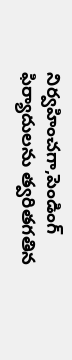నిర్వహించగా,పెండింగ్ ఫిర్యాదులను త్వరితగతిన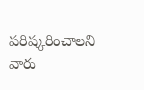పరిష్కరించాలని వారు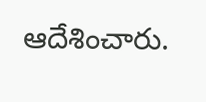ఆదేశించారు.